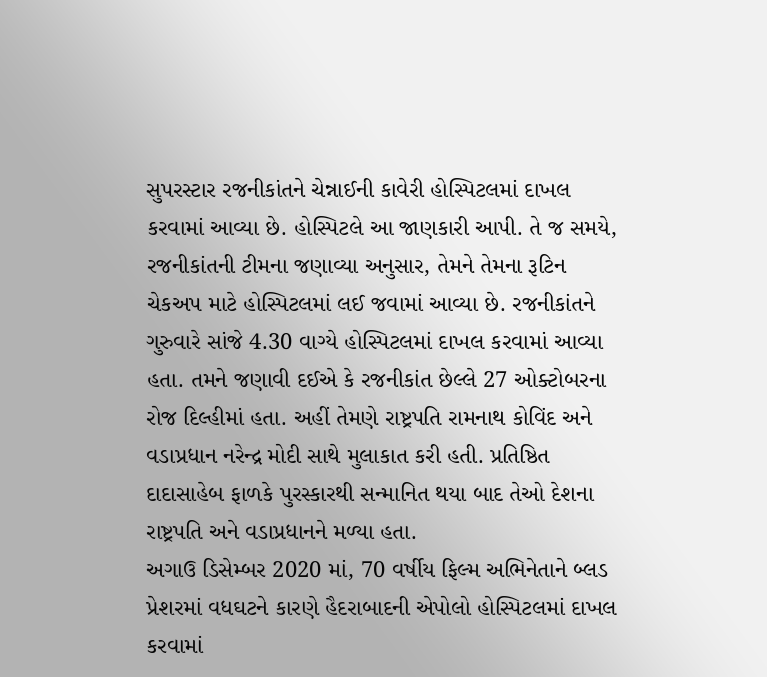સુપરસ્ટાર રજનીકાંતને ચેન્નાઈની કાવેરી હોસ્પિટલમાં દાખલ કરવામાં આવ્યા છે. હોસ્પિટલે આ જાણકારી આપી. તે જ સમયે, રજનીકાંતની ટીમના જણાવ્યા અનુસાર, તેમને તેમના રૂટિન ચેકઅપ માટે હોસ્પિટલમાં લઈ જવામાં આવ્યા છે. રજનીકાંતને ગુરુવારે સાંજે 4.30 વાગ્યે હોસ્પિટલમાં દાખલ કરવામાં આવ્યા હતા. તમને જણાવી દઈએ કે રજનીકાંત છેલ્લે 27 ઓક્ટોબરના રોજ દિલ્હીમાં હતા. અહીં તેમણે રાષ્ટ્રપતિ રામનાથ કોવિંદ અને વડાપ્રધાન નરેન્દ્ર મોદી સાથે મુલાકાત કરી હતી. પ્રતિષ્ઠિત દાદાસાહેબ ફાળકે પુરસ્કારથી સન્માનિત થયા બાદ તેઓ દેશના રાષ્ટ્રપતિ અને વડાપ્રધાનને મળ્યા હતા.
અગાઉ ડિસેમ્બર 2020 માં, 70 વર્ષીય ફિલ્મ અભિનેતાને બ્લડ પ્રેશરમાં વધઘટને કારણે હૈદરાબાદની એપોલો હોસ્પિટલમાં દાખલ કરવામાં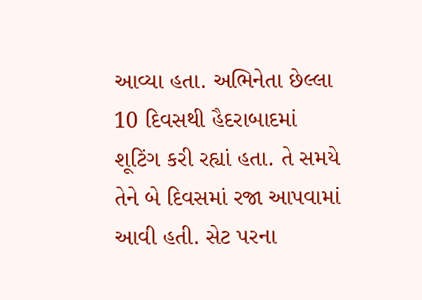આવ્યા હતા. અભિનેતા છેલ્લા 10 દિવસથી હૈદરાબાદમાં શૂટિંગ કરી રહ્યાં હતા. તે સમયે તેને બે દિવસમાં રજા આપવામાં આવી હતી. સેટ પરના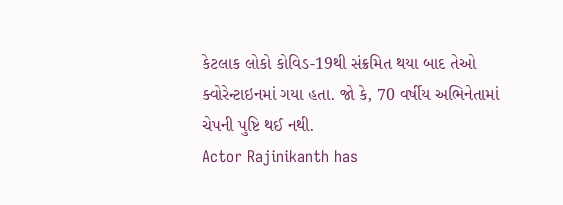કેટલાક લોકો કોવિડ-19થી સંક્રમિત થયા બાદ તેઓ ક્વોરેન્ટાઇનમાં ગયા હતા. જો કે, 70 વર્ષીય અભિનેતામાં ચેપની પુષ્ટિ થઈ નથી.
Actor Rajinikanth has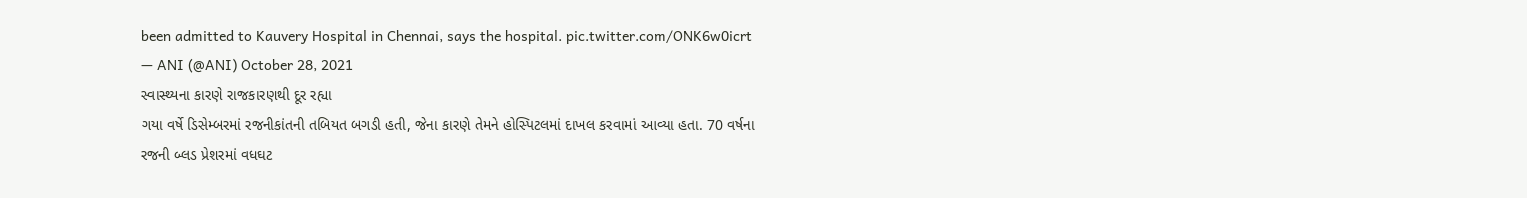been admitted to Kauvery Hospital in Chennai, says the hospital. pic.twitter.com/ONK6w0icrt
— ANI (@ANI) October 28, 2021
સ્વાસ્થ્યના કારણે રાજકારણથી દૂર રહ્યા
ગયા વર્ષે ડિસેમ્બરમાં રજનીકાંતની તબિયત બગડી હતી, જેના કારણે તેમને હોસ્પિટલમાં દાખલ કરવામાં આવ્યા હતા. 70 વર્ષના રજની બ્લડ પ્રેશરમાં વધઘટ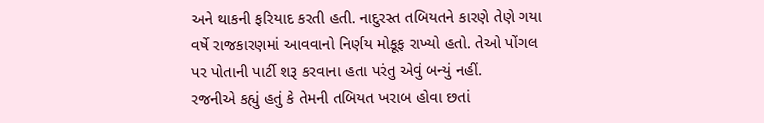અને થાકની ફરિયાદ કરતી હતી. નાદુરસ્ત તબિયતને કારણે તેણે ગયા વર્ષે રાજકારણમાં આવવાનો નિર્ણય મોકૂફ રાખ્યો હતો. તેઓ પોંગલ પર પોતાની પાર્ટી શરૂ કરવાના હતા પરંતુ એવું બન્યું નહીં.
રજનીએ કહ્યું હતું કે તેમની તબિયત ખરાબ હોવા છતાં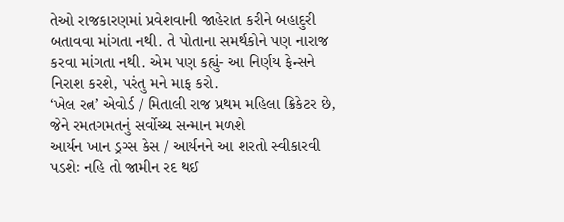તેઓ રાજકારણમાં પ્રવેશવાની જાહેરાત કરીને બહાદુરી બતાવવા માંગતા નથી. તે પોતાના સમર્થકોને પણ નારાજ કરવા માંગતા નથી. એમ પણ કહ્યું- આ નિર્ણય ફેન્સને નિરાશ કરશે, પરંતુ મને માફ કરો.
‘ખેલ રત્ન’ એવોર્ડ / મિતાલી રાજ પ્રથમ મહિલા ક્રિકેટર છે, જેને રમતગમતનું સર્વોચ્ચ સન્માન મળશે
આર્યન ખાન ડ્રગ્સ કેસ / આર્યનને આ શરતો સ્વીકારવી પડશેઃ નહિ તો જામીન રદ થઈ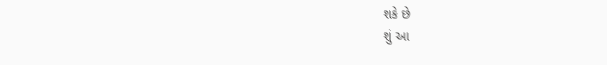શકે છે
શું આ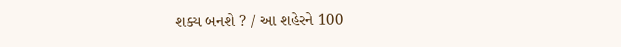શક્ય બનશે ? / આ શહેરને 100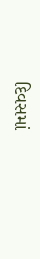દિવસમાં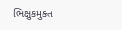ભિક્ષુકમુક્ત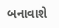બનાવાશે